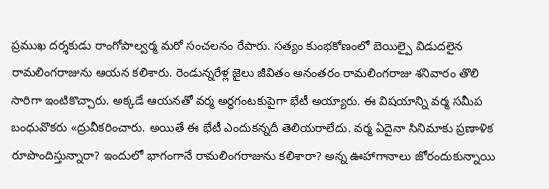ప్రముఖ దర్శకుడు రాంగోపాల్వర్మ మరో సంచలనం రేపారు. సత్యం కుంభకోణంలో బెయిల్పై విడుదలైన రామలింగరాజును ఆయన కలిశారు. రెండున్నరేళ్ల జైలు జీవితం అనంతరం రామలింగరాజు శనివారం తొలి సారిగా ఇంటికొచ్చారు. అక్కడే ఆయనతో వర్మ అర్ధగంటకుపైగా భేటీ అయ్యారు. ఈ విషయాన్ని వర్మ సమీప బంధువొకరు «ద్రువీకరించారు. అయితే ఈ భేటీ ఎందుకన్నదీ తెలియరాలేదు. వర్మ ఏదైనా సినిమాకు ప్రణాళిక రూపొందిస్తున్నారా? ఇందులో భాగంగానే రామలింగరాజును కలిశారా? అన్న ఊహాగానాలు జోరందుకున్నాయి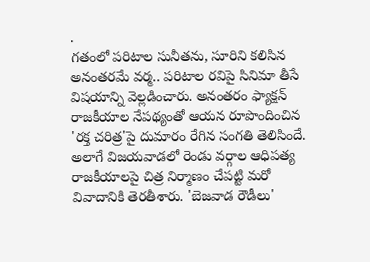.
గతంలో పరిటాల సునీతను, సూరిని కలిసిన అనంతరమే వర్మ.. పరిటాల రవిపై సినిమా తీసే విషయాన్ని వెల్లడించారు. అనంతరం ఫ్యాక్షన్ రాజకీయాల నేపథ్యంతో ఆయన రూపొందించిన 'రక్త చరిత్ర'పై దుమారం రేగిన సంగతి తెలిసిందే. అలాగే విజయవాడలో రెండు వర్గాల ఆధిపత్య రాజకీయాలపై చిత్ర నిర్మాణం చేపట్టి మరో వివాదానికి తెరతీశారు. 'బెజవాడ రౌడీలు'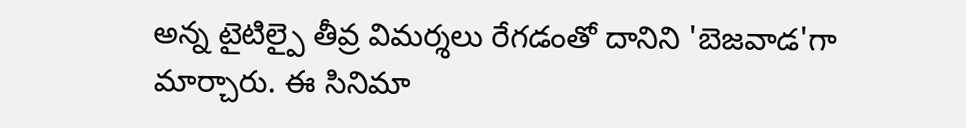అన్న టైటిల్పై తీవ్ర విమర్శలు రేగడంతో దానిని 'బెజవాడ'గా మార్చారు. ఈ సినిమా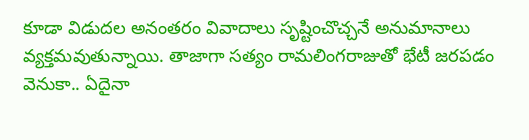కూడా విడుదల అనంతరం వివాదాలు సృష్టించొచ్చనే అనుమానాలు వ్యక్తమవుతున్నాయి. తాజాగా సత్యం రామలింగరాజుతో భేటీ జరపడం వెనుకా.. ఏదైనా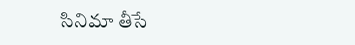సినిమా తీసే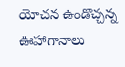యోచన ఉండొచ్చన్న ఊహాగానాలు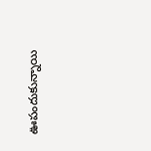ఊపందుకున్నాయి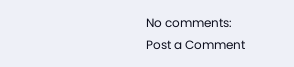No comments:
Post a Comment